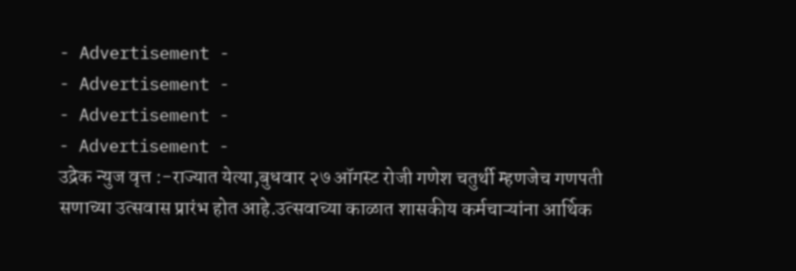- Advertisement -
- Advertisement -
- Advertisement -
- Advertisement -
उद्रेक न्युज वृत्त :-राज्यात येत्या,बुधवार २७ ऑगस्ट रोजी गणेश चतुर्थी म्हणजेच गणपती सणाच्या उत्सवास प्रारंभ होत आहे.उत्सवाच्या काळात शासकीय कर्मचाऱ्यांना आर्थिक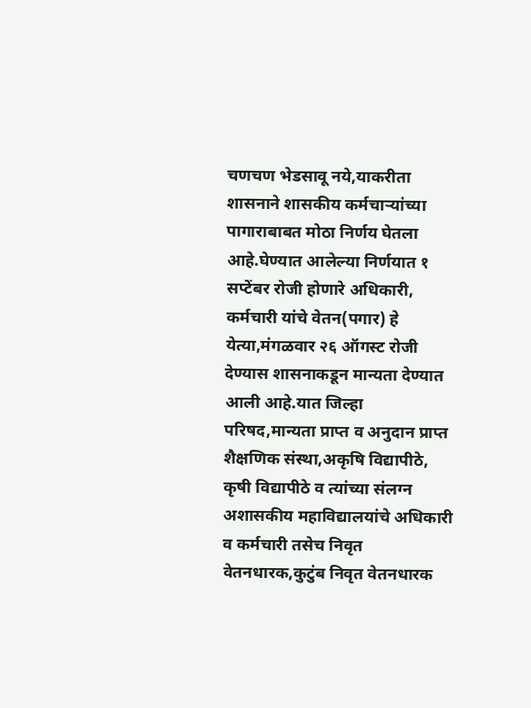चणचण भेडसावू नये,याकरीता शासनाने शासकीय कर्मचाऱ्यांच्या पागाराबाबत मोठा निर्णय घेतला आहे.घेण्यात आलेल्या निर्णयात १ सप्टेंबर रोजी होणारे अधिकारी, कर्मचारी यांचे वेतन(पगार) हे येत्या,मंगळवार २६ ऑगस्ट रोजी देण्यास शासनाकडून मान्यता देण्यात आली आहे.यात जिल्हा परिषद,मान्यता प्राप्त व अनुदान प्राप्त शैक्षणिक संस्था,अकृषि विद्यापीठे, कृषी विद्यापीठे व त्यांच्या संलग्न अशासकीय महाविद्यालयांचे अधिकारी व कर्मचारी तसेच निवृत वेतनधारक,कुटुंब निवृत वेतनधारक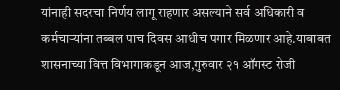यांनाही सदरचा निर्णय लागू राहणार असल्याने सर्व अधिकारी व कर्मचाऱ्यांना तब्बल पाच दिवस आधीच पगार मिळणार आहे.याबाबत शासनाच्या वित्त विभागाकडून आज,गुरुवार २१ ऑगस्ट रोजी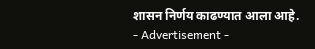शासन निर्णय काढण्यात आला आहे.
- Advertisement -